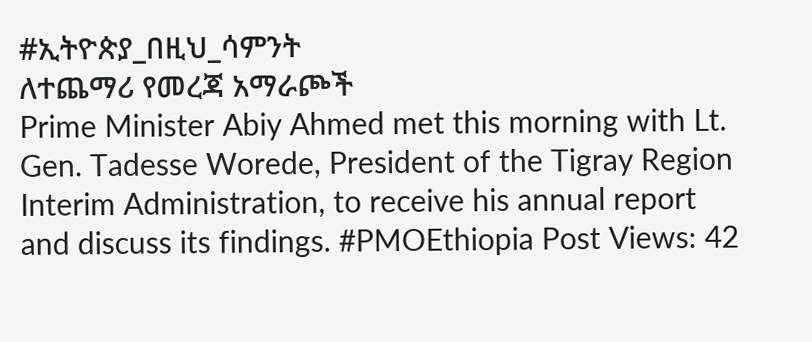#ኢትዮጵያ_በዚህ_ሳምንት
ለተጨማሪ የመረጃ አማራጮች
Prime Minister Abiy Ahmed met this morning with Lt. Gen. Tadesse Worede, President of the Tigray Region Interim Administration, to receive his annual report and discuss its findings. #PMOEthiopia Post Views: 42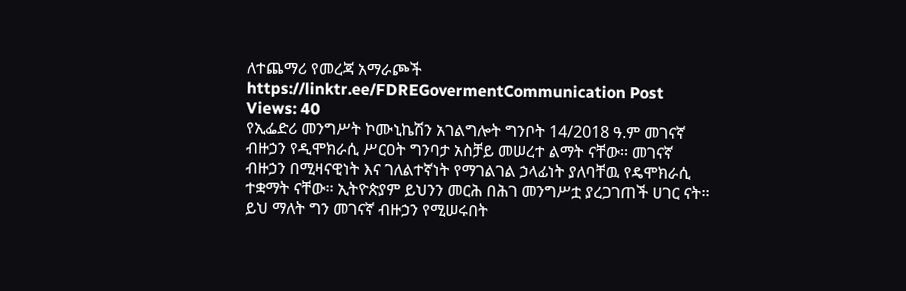ለተጨማሪ የመረጃ አማራጮች https://linktr.ee/FDREGovermentCommunication Post Views: 40
የኢፌድሪ መንግሥት ኮሙኒኬሽን አገልግሎት ግንቦት 14/2018 ዓ.ም መገናኛ ብዙኃን የዲሞክራሲ ሥርዐት ግንባታ አስቻይ መሠረተ ልማት ናቸው፡፡ መገናኛ ብዙኃን በሚዛናዊነት እና ገለልተኛነት የማገልገል ኃላፊነት ያለባቸዉ የዴሞክራሲ ተቋማት ናቸው፡፡ ኢትዮጵያም ይህንን መርሕ በሕገ መንግሥቷ ያረጋገጠች ሀገር ናት፡፡ ይህ ማለት ግን መገናኛ ብዙኃን የሚሠሩበት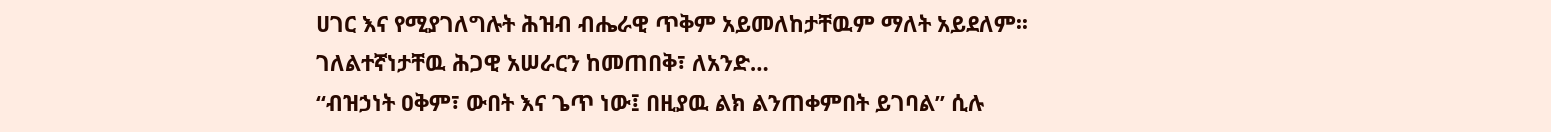ሀገር እና የሚያገለግሉት ሕዝብ ብሔራዊ ጥቅም አይመለከታቸዉም ማለት አይደለም፡፡ ገለልተኛነታቸዉ ሕጋዊ አሠራርን ከመጠበቅ፣ ለአንድ…
“ብዝኃነት ዐቅም፣ ውበት እና ጌጥ ነው፤ በዚያዉ ልክ ልንጠቀምበት ይገባል” ሲሉ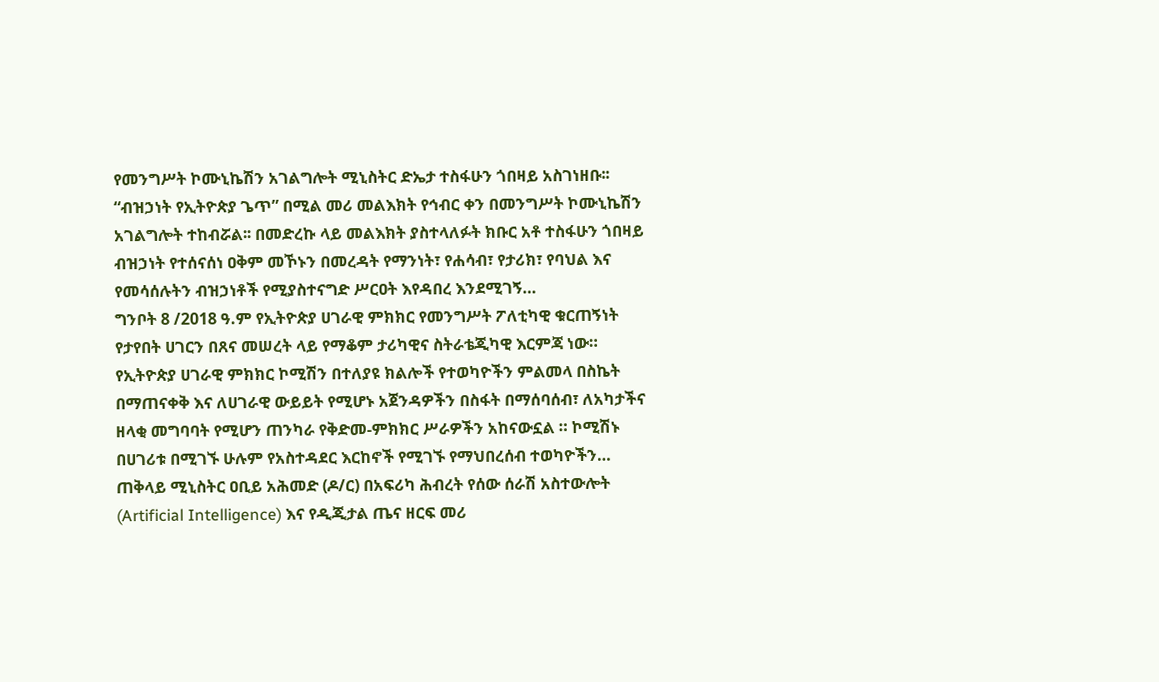የመንግሥት ኮሙኒኬሽን አገልግሎት ሚኒስትር ድኤታ ተስፋሁን ጎበዛይ አስገነዘቡ፡፡ “ብዝኃነት የኢትዮጵያ ጌጥ” በሚል መሪ መልእክት የኅብር ቀን በመንግሥት ኮሙኒኬሽን አገልግሎት ተከብሯል፡፡ በመድረኩ ላይ መልእክት ያስተላለፉት ክቡር አቶ ተስፋሁን ጎበዛይ ብዝኃነት የተሰናሰነ ዐቅም መኾኑን በመረዳት የማንነት፣ የሐሳብ፣ የታሪክ፣ የባህል እና የመሳሰሉትን ብዝኃነቶች የሚያስተናግድ ሥርዐት እየዳበረ እንደሚገኝ…
ግንቦት 8 /2018 ዓ.ም የኢትዮጵያ ሀገራዊ ምክክር የመንግሥት ፖለቲካዊ ቁርጠኝነት የታየበት ሀገርን በጸና መሠረት ላይ የማቆም ታሪካዊና ስትራቴጂካዊ እርምጃ ነው። የኢትዮጵያ ሀገራዊ ምክክር ኮሚሽን በተለያዩ ክልሎች የተወካዮችን ምልመላ በስኬት በማጠናቀቅ እና ለሀገራዊ ውይይት የሚሆኑ አጀንዳዎችን በስፋት በማሰባሰብ፣ ለአካታችና ዘላቂ መግባባት የሚሆን ጠንካራ የቅድመ-ምክክር ሥራዎችን አከናውኗል ። ኮሚሽኑ በሀገሪቱ በሚገኙ ሁሉም የአስተዳደር እርከኖች የሚገኙ የማህበረሰብ ተወካዮችን…
ጠቅላይ ሚኒስትር ዐቢይ አሕመድ (ዶ/ር) በአፍሪካ ሕብረት የሰው ሰራሽ አስተውሎት (Artificial Intelligence) እና የዲጂታል ጤና ዘርፍ መሪ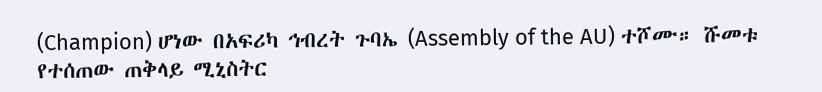(Champion) ሆነው በአፍሪካ ኅብረት ጉባኤ (Assembly of the AU) ተሾሙ። ሹመቱ የተሰጠው ጠቅላይ ሚኒስትር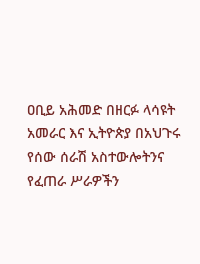ዐቢይ አሕመድ በዘርፉ ላሳዩት አመራር እና ኢትዮጵያ በአህጉሩ የሰው ሰራሽ አስተውሎትንና የፈጠራ ሥራዎችን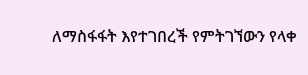ለማስፋፋት እየተገበረች የምትገኘውን የላቀ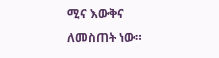ሚና እውቅና ለመስጠት ነው።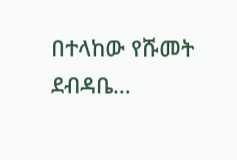በተላከው የሹመት ደብዳቤ…